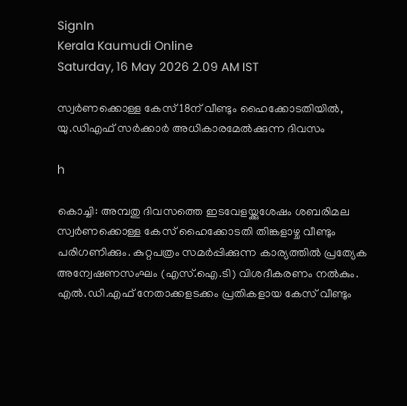SignIn
Kerala Kaumudi Online
Saturday, 16 May 2026 2.09 AM IST

സ്വർണക്കൊള്ള കേസ് 18ന് വീണ്ടും ഹൈക്കോടതിയിൽ, യു.ഡിഎഫ് സർക്കാർ അധികാരമേൽക്കുന്ന ദിവസം

h

കൊച്ചി: അമ്പതു ദിവസത്തെ ഇടവേളയ്ക്കുശേഷം ശബരിമല സ്വർണക്കൊള്ള കേസ് ഹൈക്കോടതി തിങ്കളാഴ്ച വീണ്ടും പരിഗണിക്കും. കുറ്റപത്രം സമർപ്പിക്കുന്ന കാര്യത്തിൽ പ്രത്യേക അന്വേഷണസംഘം (എസ്.ഐ.ടി) വിശദീകരണം നൽകും. എൽ.ഡി.എഫ് നേതാക്കളടക്കം പ്രതികളായ കേസ് വീണ്ടും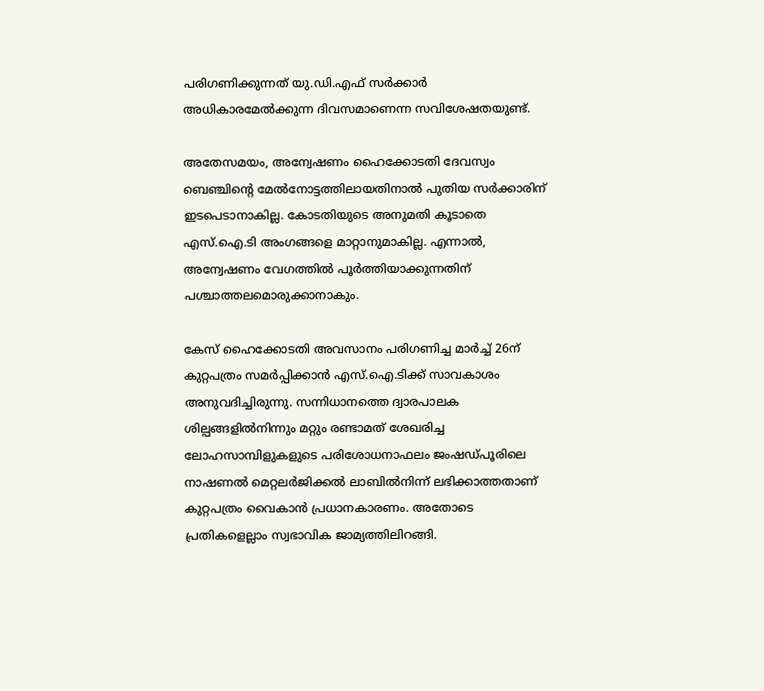പരിഗണിക്കുന്നത് യു.ഡി.എഫ് സർക്കാർ അധികാരമേൽക്കുന്ന ദിവസമാണെന്ന സവിശേഷതയുണ്ട്.

അതേസമയം, അന്വേഷണം ഹൈക്കോടതി ദേവസ്വം ബെഞ്ചിന്റെ മേൽനോട്ടത്തിലായതിനാൽ പുതിയ സർക്കാരിന് ഇടപെടാനാകില്ല. കോടതിയുടെ അനുമതി കൂടാതെ എസ്.ഐ.ടി അംഗങ്ങളെ മാറ്റാനുമാകില്ല. എന്നാൽ, അന്വേഷണം വേഗത്തിൽ പൂർത്തിയാക്കുന്നതിന് പശ്ചാത്തലമൊരുക്കാനാകും.

കേസ് ഹൈക്കോടതി അവസാനം പരിഗണിച്ച മാർച്ച് 26ന് കുറ്റപത്രം സമർപ്പിക്കാ‌ൻ എസ്.ഐ.ടിക്ക് സാവകാശം അനുവദിച്ചിരുന്നു. സന്നിധാനത്തെ ദ്വാരപാലക ശില്പങ്ങളിൽനിന്നും മറ്റും രണ്ടാമത് ശേഖരിച്ച ലോഹസാമ്പിളുകളുടെ പരിശോധനാഫലം ജംഷഡ്പൂരിലെ നാഷണൽ മെറ്റലർജിക്കൽ ലാബിൽനിന്ന് ലഭിക്കാത്തതാണ് കുറ്റപത്രം വൈകാൻ പ്രധാനകാരണം. അതോടെ പ്രതികളെല്ലാം സ്വഭാവിക ജാമ്യത്തിലിറങ്ങി.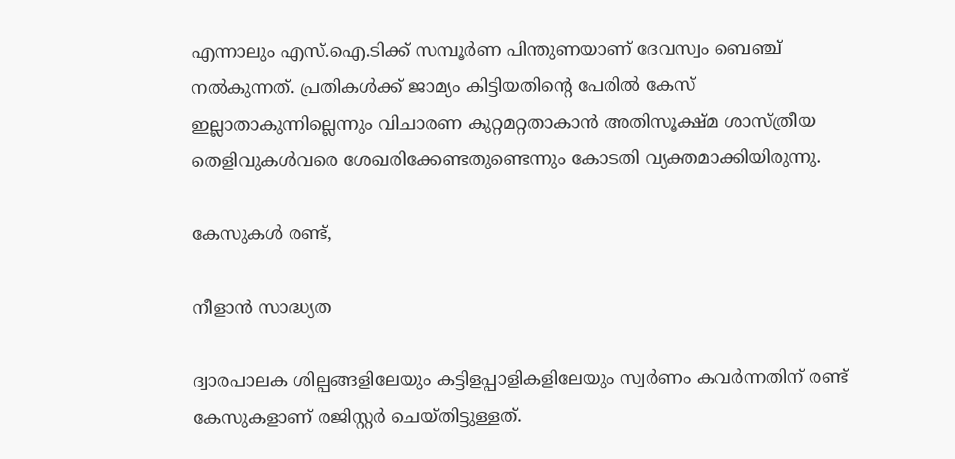എന്നാലും എസ്.ഐ.ടിക്ക് സമ്പൂർണ പിന്തുണയാണ് ദേവസ്വം ബെഞ്ച് നൽകുന്നത്. പ്രതികൾക്ക് ജാമ്യം കിട്ടിയതിന്റെ പേരിൽ കേസ് ഇല്ലാതാകുന്നില്ലെന്നും വിചാരണ കുറ്റമറ്റതാകാൻ അതിസൂക്ഷ്മ ശാസ്ത്രീയ തെളിവുകൾവരെ ശേഖരിക്കേണ്ടതുണ്ടെന്നും കോടതി വ്യക്തമാക്കിയിരുന്നു.

കേസുകൾ രണ്ട്,

നീളാൻ സാദ്ധ്യത

ദ്വാരപാലക ശില്പങ്ങളിലേയും കട്ടിളപ്പാളികളിലേയും സ്വർണം കവർന്നതിന് രണ്ട് കേസുകളാണ് രജിസ്റ്റർ ചെയ്തിട്ടുള്ളത്.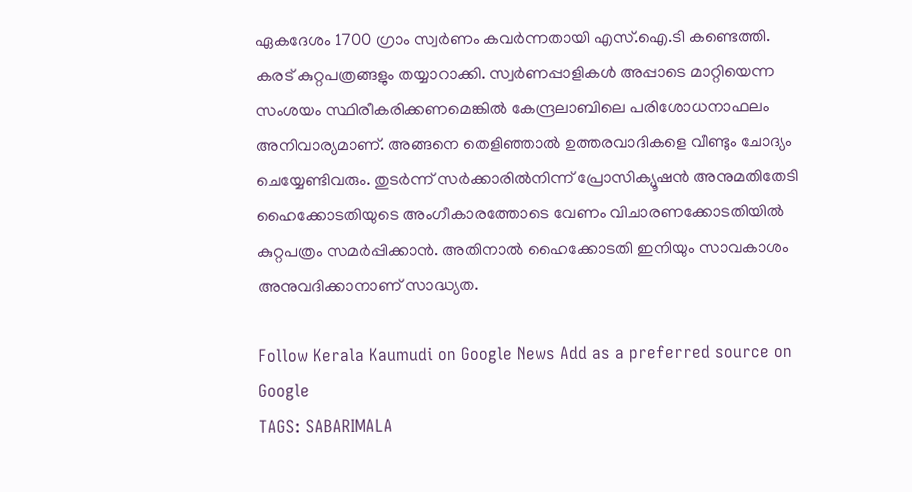ഏകദേശം 1700 ഗ്രാം സ്വർണം കവർന്നതായി എസ്.ഐ.ടി കണ്ടെത്തി. കരട് കുറ്റപത്രങ്ങളും തയ്യാറാക്കി. സ്വർണപ്പാളികൾ അപ്പാടെ മാറ്റിയെന്ന സംശയം സ്ഥിരീകരിക്കണമെങ്കിൽ കേന്ദ്രലാബിലെ പരിശോധനാഫലം അനിവാര്യമാണ്. അങ്ങനെ തെളിഞ്ഞാൽ ഉത്തരവാദികളെ വീണ്ടും ചോദ്യം ചെയ്യേണ്ടിവരും. തുടർന്ന് സർക്കാരിൽനിന്ന് പ്രോസിക്യൂഷൻ അനുമതിതേടി ഹൈക്കോടതിയുടെ അംഗീകാരത്തോടെ വേണം വിചാരണക്കോടതിയിൽ കുറ്റപത്രം സമർപ്പിക്കാൻ. അതിനാൽ ഹൈക്കോടതി ഇനിയും സാവകാശം അനുവദിക്കാനാണ് സാദ്ധ്യത.

Follow Kerala Kaumudi on Google News Add as a preferred source on Google
TAGS: SABARIMALA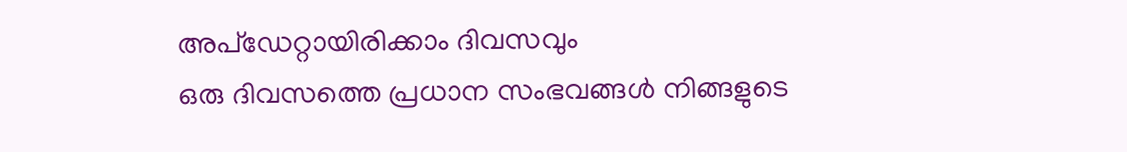അപ്ഡേറ്റായിരിക്കാം ദിവസവും
ഒരു ദിവസത്തെ പ്രധാന സംഭവങ്ങൾ നിങ്ങളുടെ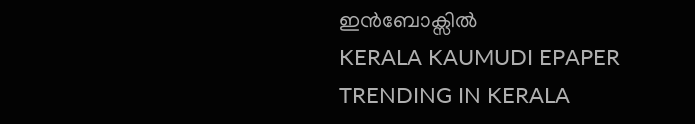ഇൻബോക്സിൽ
KERALA KAUMUDI EPAPER
TRENDING IN KERALA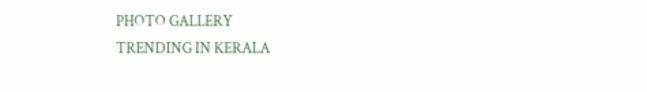PHOTO GALLERY
TRENDING IN KERALA